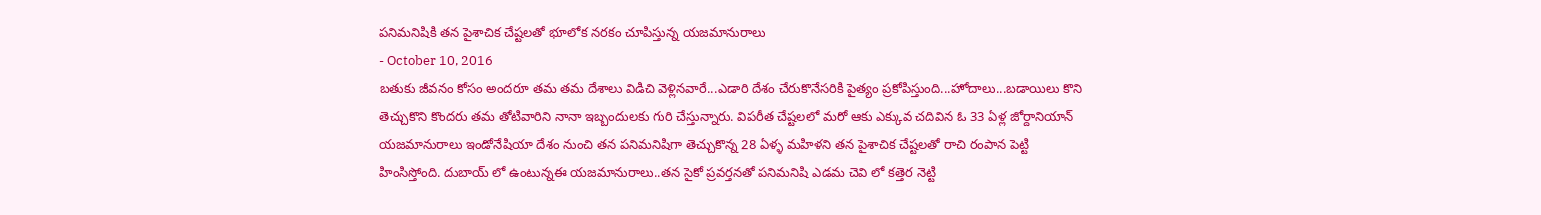పనిమనిషికి తన పైశాచిక చేష్టలతో భూలోక నరకం చూపిస్తున్న యజమానురాలు
- October 10, 2016
బతుకు జీవనం కోసం అందరూ తమ తమ దేశాలు విడిచి వెళ్లినవారే...ఎడారి దేశం చేరుకొనేసరికి పైత్యం ప్రకోపిస్తుంది...హోదాలు...బడాయిలు కొని తెచ్చుకొని కొందరు తమ తోటివారిని నానా ఇబ్బందులకు గురి చేస్తున్నారు. విపరీత చేష్టలలో మరో ఆకు ఎక్కువ చదివిన ఓ 33 ఏళ్ల జోర్దానియాన్ యజమానురాలు ఇండోనేషియా దేశం నుంచి తన పనిమనిషిగా తెచ్చుకొన్న 28 ఏళ్ళ మహిళని తన పైశాచిక చేష్టలతో రాచి రంపాన పెట్టి హింసిస్తోంది. దుబాయ్ లో ఉంటున్నఈ యజమానురాలు..తన సైకో ప్రవర్తనతో పనిమనిషి ఎడమ చెవి లో కత్తెర నెట్టి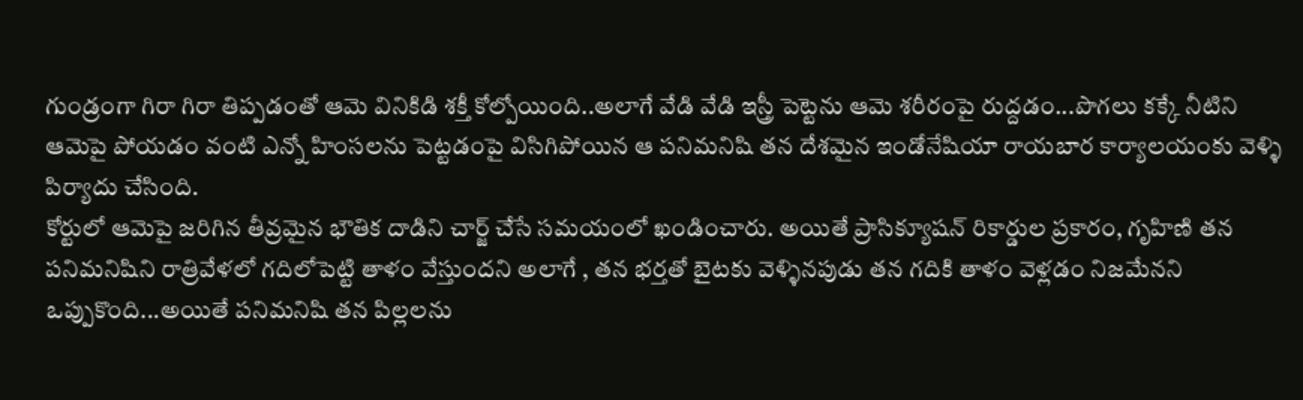గుండ్రంగా గిరా గిరా తిప్పడంతో ఆమె వినికిడి శక్తీ కోల్పోయింది..అలాగే వేడి వేడి ఇస్త్రీ పెట్టెను ఆమె శరీరంపై రుద్దడం...పొగలు కక్కే నీటిని ఆమెపై పోయడం వంటి ఎన్నో హింసలను పెట్టడంపై విసిగిపోయిన ఆ పనిమనిషి తన దేశమైన ఇండోనేషియా రాయబార కార్యాలయంకు వెళ్ళి పిర్యాదు చేసింది.
కోర్టులో ఆమెపై జరిగిన తీవ్రమైన భౌతిక దాడిని చార్జ్ చేసే సమయంలో ఖండించారు. అయితే ప్రాసిక్యూషన్ రికార్డుల ప్రకారం, గృహిణి తన పనిమనిషిని రాత్రివేళలో గదిలోపెట్టి తాళం వేస్తుందని అలాగే , తన భర్తతో బైటకు వెళ్ళినపుడు తన గదికి తాళం వెళ్లడం నిజమేనని ఒప్పుకొంది...అయితే పనిమనిషి తన పిల్లలను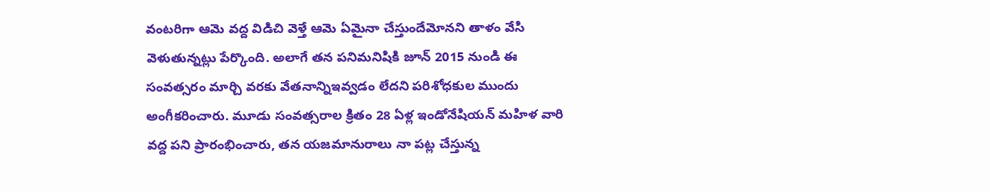వంటరిగా ఆమె వద్ద విడిచి వెళ్తే ఆమె ఏమైనా చేస్తుందేమోనని తాళం వేసి వెళుతున్నట్లు పేర్కొంది. అలాగే తన పనిమనిషికి జూన్ 2015 నుండి ఈ సంవత్సరం మార్చి వరకు వేతనాన్నిఇవ్వడం లేదని పరిశోధకుల ముందు అంగీకరించారు. మూడు సంవత్సరాల క్రితం 28 ఏళ్ల ఇండోనేషియన్ మహిళ వారి వద్ద పని ప్రారంభించారు, తన యజమానురాలు నా పట్ల చేస్తున్న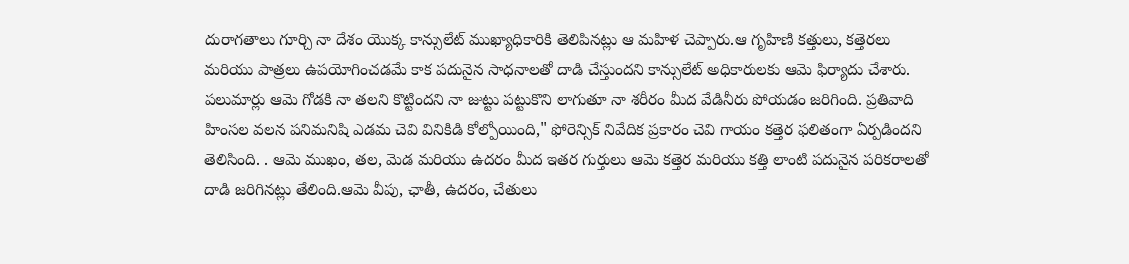దురాగతాలు గూర్చి నా దేశం యొక్క కాన్సులేట్ ముఖ్యాధికారికి తెలిపినట్లు ఆ మహిళ చెప్పారు.ఆ గృహిణి కత్తులు, కత్తెరలు మరియు పాత్రలు ఉపయోగించడమే కాక పదునైన సాధనాలతో దాడి చేస్తుందని కాన్సులేట్ అధికారులకు ఆమె ఫిర్యాదు చేశారు. పలుమార్లు ఆమె గోడకి నా తలని కొట్టిందని నా జుట్టు పట్టుకొని లాగుతూ నా శరీరం మీద వేడినీరు పోయడం జరిగింది. ప్రతివాది హింసల వలన పనిమనిషి ఎడమ చెవి వినికిడి కోల్పోయింది," ఫోరెన్సిక్ నివేదిక ప్రకారం చెవి గాయం కత్తెర ఫలితంగా ఏర్పడిందని తెలిసింది. . ఆమె ముఖం, తల, మెడ మరియు ఉదరం మీద ఇతర గుర్తులు ఆమె కత్తెర మరియు కత్తి లాంటి పదునైన పరికరాలతో దాడి జరిగినట్లు తేలింది.ఆమె వీపు, ఛాతీ, ఉదరం, చేతులు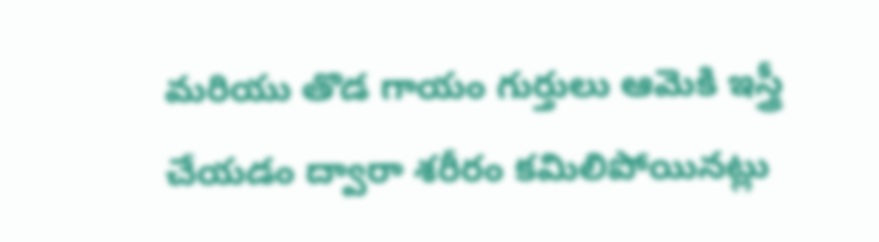మరియు తొడ గాయం గుర్తులు ఆమెకి ఇస్త్రీ చేయడం ద్వారా శరీరం కమిలిపోయినట్లు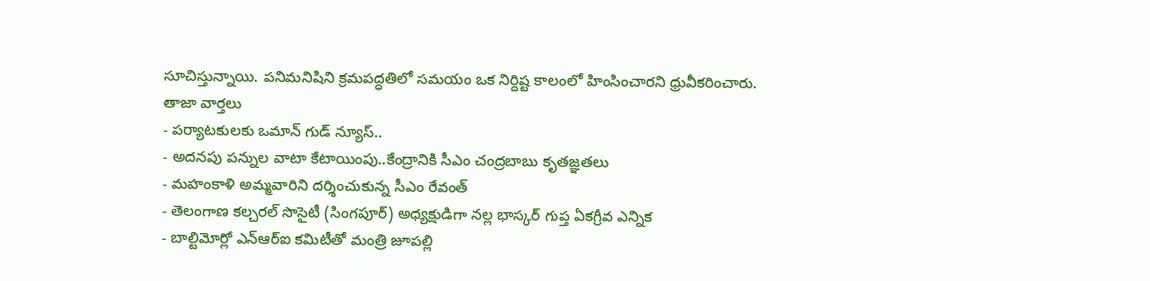సూచిస్తున్నాయి. పనిమనిషిని క్రమపద్ధతిలో సమయం ఒక నిర్దిష్ట కాలంలో హింసించారని ధ్రువీకరించారు.
తాజా వార్తలు
- పర్యాటకులకు ఒమాన్ గుడ్ న్యూస్..
- అదనపు పన్నుల వాటా కేటాయింపు..కేంద్రానికి సీఎం చంద్రబాబు కృతజ్ఞతలు
- మహంకాళి అమ్మవారిని దర్శించుకున్న సీఎం రేవంత్
- తెలంగాణ కల్చరల్ సొసైటీ (సింగపూర్) అధ్యక్షుడిగా నల్ల భాస్కర్ గుప్త ఏకగ్రీవ ఎన్నిక
- బాల్టిమోర్లో ఎన్ఆర్ఐ కమిటీతో మంత్రి జూపల్లి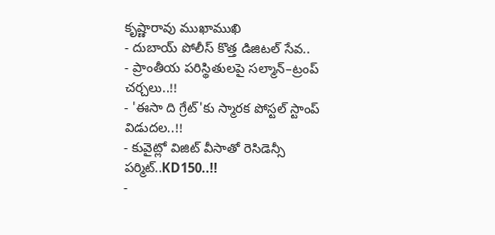కృష్ణారావు ముఖాముఖి
- దుబాయ్ పోలీస్ కొత్త డిజిటల్ సేవ..
- ప్రాంతీయ పరిస్థితులపై సల్మాన్–ట్రంప్ చర్చలు..!!
- 'ఈసా ది గ్రేట్'కు స్మారక పోస్టల్ స్టాంప్ విడుదల..!!
- కువైట్లో విజిట్ వీసాతో రెసిడెన్సీ పర్మిట్..KD150..!!
-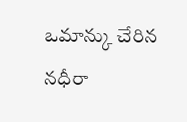ఒమాన్కు చేరిన నధీరా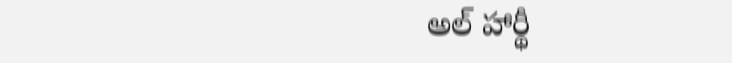అల్ హార్థీ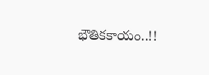భౌతికకాయం..!!